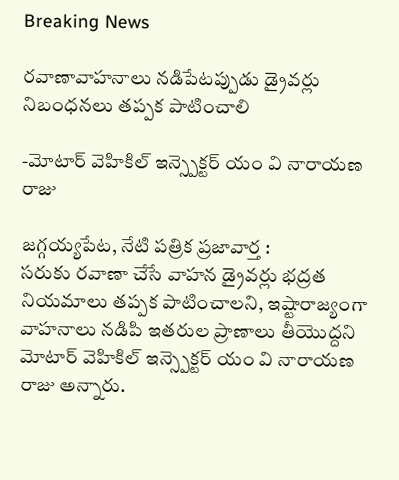Breaking News

రవాణావాహనాలు నడిపేటప్పుడు డ్రైవర్లు నిబంధనలు తప్పక పాటించాలి

-మోటార్ వెహికిల్ ఇన్స్పెక్టర్ యం వి నారాయణ రాజు

జగ్గయ్యపేట, నేటి పత్రిక ప్రజావార్త :
సరుకు రవాణా చేసే వాహన డ్రైవర్లు భద్రత నియమాలు తప్పక పాటించాలని, ఇష్టారాజ్యంగా వాహనాలు నడిపి ఇతరుల ప్రాణాలు తీయొద్దని మోటార్ వెహికిల్ ఇన్స్పెక్టర్ యం వి నారాయణ రాజు అన్నారు.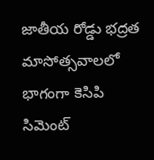జాతీయ రోడ్డు భద్రత మాసోత్సవాలలో భాగంగా కెసిపి సిమెంట్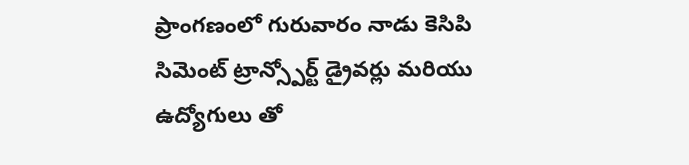ప్రాంగణంలో గురువారం నాడు కెసిపి సిమెంట్ ట్రాన్స్పోర్ట్ డ్రైవర్లు మరియు ఉద్యోగులు తో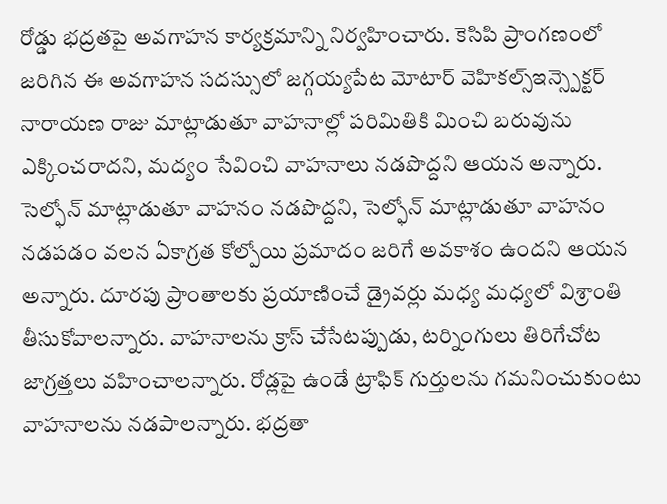రోడ్డు భద్రతపై అవగాహన కార్యక్రమాన్ని నిర్వహించారు. కెసిపి ప్రాంగణంలో జరిగిన ఈ అవగాహన సదస్సులో జగ్గయ్యపేట మోటార్ వెహికల్స్ఇన్స్పెక్టర్ నారాయణ రాజు మాట్లాడుతూ వాహనాల్లో పరిమితికి మించి బరువును ఎక్కించరాదని, మద్యం సేవించి వాహనాలు నడపొద్దని ఆయన అన్నారు. సెల్ఫోన్ మాట్లాడుతూ వాహనం నడపొద్దని, సెల్ఫోన్ మాట్లాడుతూ వాహనం నడపడం వలన ఏకాగ్రత కోల్పోయి ప్రమాదం జరిగే అవకాశం ఉందని ఆయన అన్నారు. దూరపు ప్రాంతాలకు ప్రయాణించే డ్రైవర్లు మధ్య మధ్యలో విశ్రాంతి తీసుకోవాలన్నారు. వాహనాలను క్రాస్ చేసేటప్పుడు, టర్నింగులు తిరిగేచోట జాగ్రత్తలు వహించాలన్నారు. రోడ్లపై ఉండే ట్రాఫిక్ గుర్తులను గమనించుకుంటు వాహనాలను నడపాలన్నారు. భద్రతా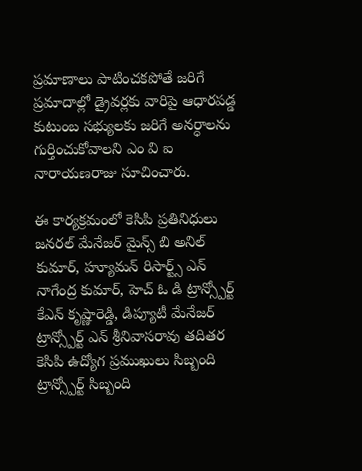ప్రమాణాలు పాటించకపోతే జరిగే ప్రమాదాల్లో డ్రైవర్లకు వారిపై ఆధారపడ్డ కుటుంబ సభ్యులకు జరిగే అనర్ధాలను గుర్తించుకోవాలని ఎం వి ఐ నారాయణరాజు సూచించారు.

ఈ కార్యక్రమంలో కెసిపి ప్రతినిధులు జనరల్ మేనేజర్ మైన్స్ బి అనిల్ కుమార్, హ్యూమన్ రిసార్ట్స్ ఎన్ నాగేంద్ర కుమార్, హెచ్ ఓ డి ట్రాన్స్పోర్ట్ కేఎన్ కృష్ణారెడ్డి, డిప్యూటీ మేనేజర్ ట్రాన్స్పోర్ట్ ఎన్ శ్రీనివాసరావు తదితర కెసిపి ఉద్యోగ ప్రముఖులు సిబ్బంది ట్రాన్స్పోర్ట్ సిబ్బంది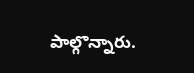పాల్గొన్నారు.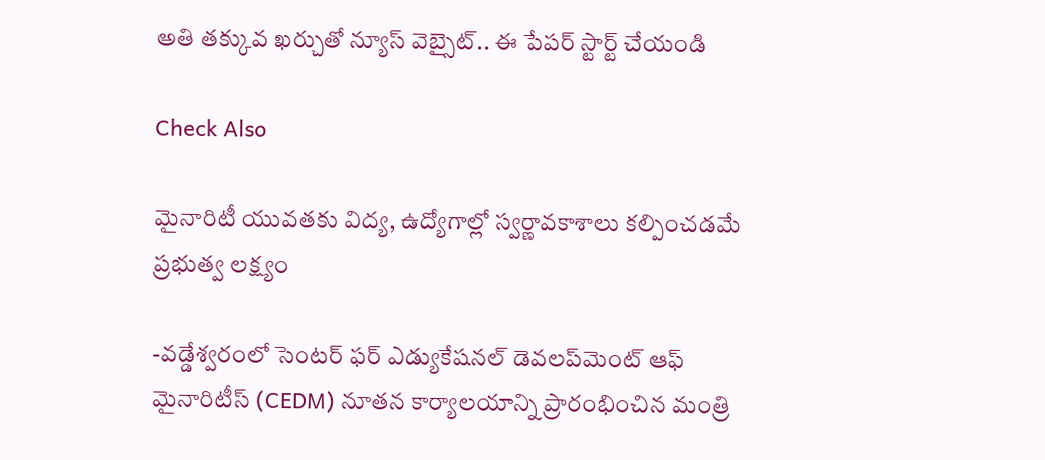అతి తక్కువ ఖర్చుతో న్యూస్ వెబ్సైట్.. ఈ పేపర్ స్టార్ట్ చేయండి

Check Also

మైనారిటీ యువతకు విద్య, ఉద్యోగాల్లో స్వర్ణావకాశాలు కల్పించడమే ప్రభుత్వ లక్ష్యం

-వడ్డేశ్వరంలో సెంటర్ ఫర్ ఎడ్యుకేషనల్ డెవలప్‌మెంట్ ఆఫ్ మైనారిటీస్ (CEDM) నూతన కార్యాలయాన్ని ప్రారంభించిన మంత్రి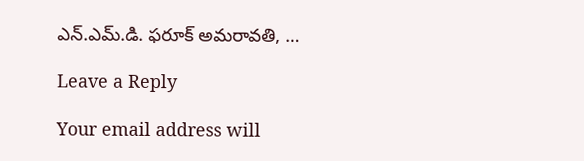ఎన్.ఎమ్.డి. ఫరూక్ అమరావతి, …

Leave a Reply

Your email address will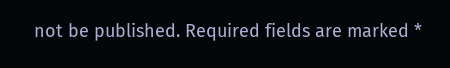not be published. Required fields are marked *